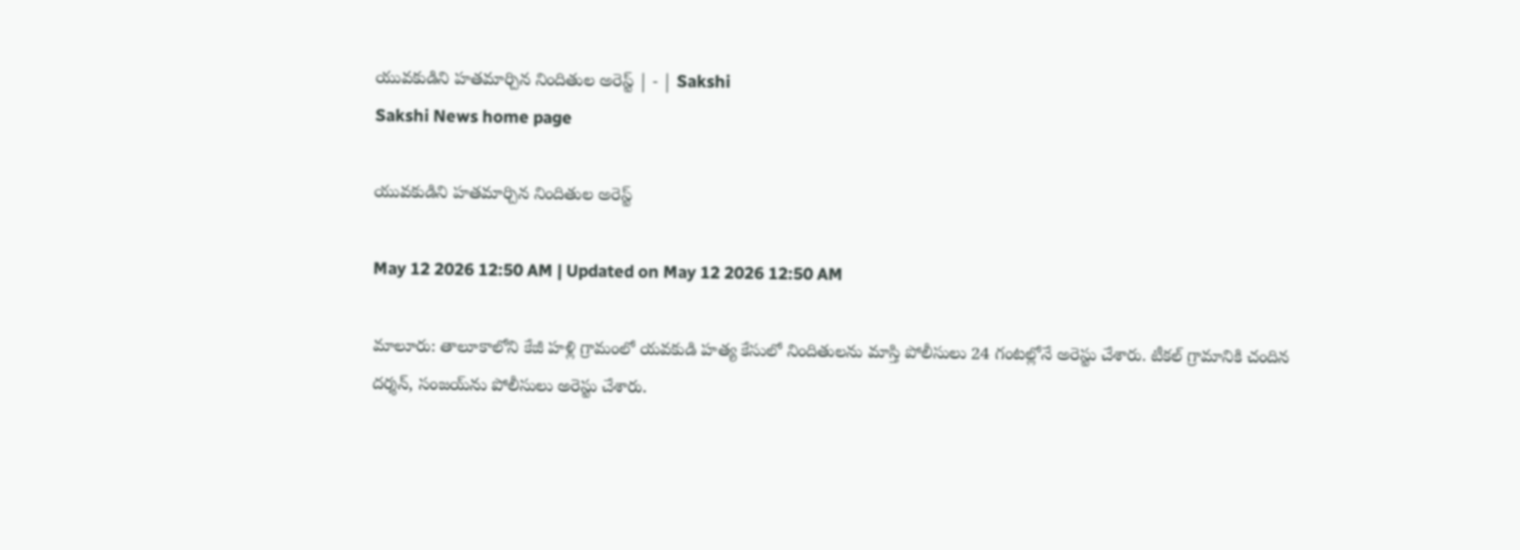యువకుడిని హతమార్చిన నిందితుల అరెస్ట్‌ | - | Sakshi
Sakshi News home page

యువకుడిని హతమార్చిన నిందితుల అరెస్ట్‌

May 12 2026 12:50 AM | Updated on May 12 2026 12:50 AM

మాలూరు: తాలూకాలోని కేజీ హళ్లి గ్రామంలో యవకుడి హత్య కేసులో నిందితులను మాస్తి పోలీసులు 24 గంటల్లోనే అరెస్టు చేశారు. టీకల్‌ గ్రామానికి చందిన దర్శన్‌, సంజయ్‌ను పోలీసులు అరెస్టు చేశారు.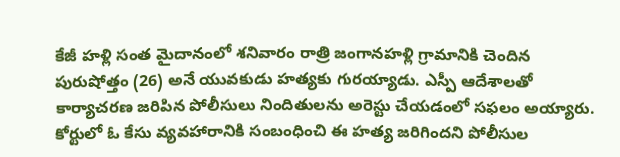కేజీ హళ్లి సంత మైదానంలో శనివారం రాత్రి జంగానహళ్లి గ్రామానికి చెందిన పురుషోత్తం (26) అనే యువకుడు హత్యకు గురయ్యాడు. ఎస్పీ ఆదేశాలతో కార్యాచరణ జరిపిన పోలీసులు నిందితులను అరెస్టు చేయడంలో సఫలం అయ్యారు. కోర్టులో ఓ కేసు వ్యవహారానికి సంబంధించి ఈ హత్య జరిగిందని పోలీసుల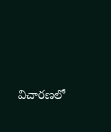విచారణలో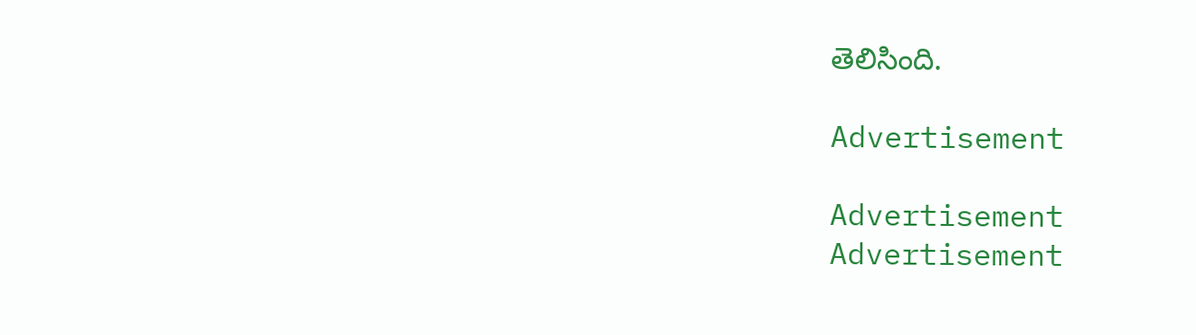తెలిసింది.

Advertisement

Advertisement
Advertisement